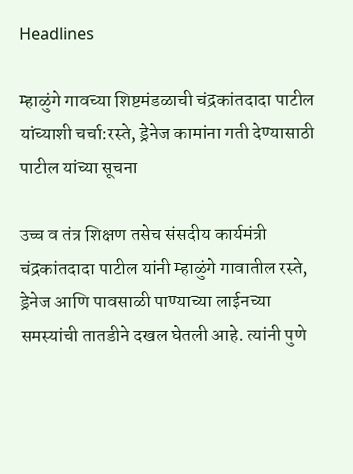Headlines

म्हाळुंगे गावच्या शिष्टमंडळाची चंद्रकांतदादा पाटील यांच्याशी चर्चा:रस्ते, ड्रेनेज कामांना गती देण्यासाठी पाटील यांच्या सूचना

उच्च व तंत्र शिक्षण तसेच संसदीय कार्यमंत्री चंद्रकांतदादा पाटील यांनी म्हाळुंगे गावातील रस्ते, ड्रेनेज आणि पावसाळी पाण्याच्या लाईनच्या समस्यांची तातडीने दखल घेतली आहे. त्यांनी पुणे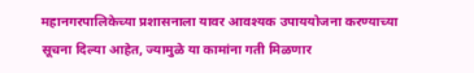महानगरपालिकेच्या प्रशासनाला यावर आवश्यक उपाययोजना करण्याच्या सूचना दिल्या आहेत, ज्यामुळे या कामांना गती मिळणार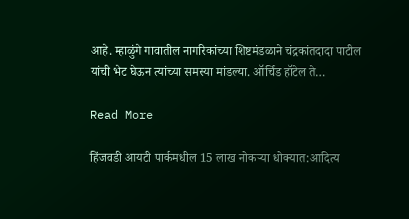आहे. म्हाळुंगे गावातील नागरिकांच्या शिष्टमंडळाने चंद्रकांतदादा पाटील यांची भेट घेऊन त्यांच्या समस्या मांडल्या. ऑर्चिड हॉटेल ते…

Read More

हिंजवडी आयटी पार्कमधील 15 लाख नोकऱ्या धोक्यात:आदित्य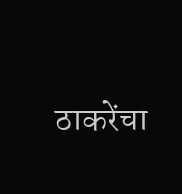ठाकरेंचा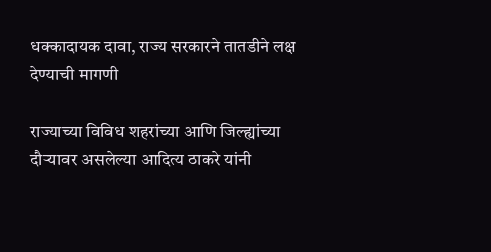धक्कादायक दावा, राज्य सरकारने तातडीने लक्ष देण्याची मागणी

राज्याच्या विविध शहरांच्या आणि जिल्ह्यांच्या दौऱ्यावर असलेल्या आदित्य ठाकरे यांनी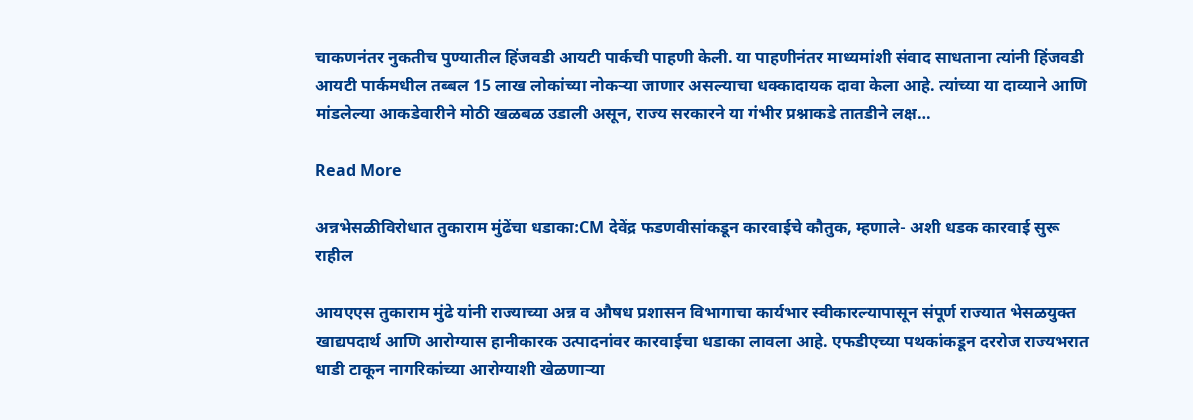चाकणनंतर नुकतीच पुण्यातील हिंजवडी आयटी पार्कची पाहणी केली. या पाहणीनंतर माध्यमांशी संवाद साधताना त्यांनी हिंजवडी आयटी पार्कमधील तब्बल 15 लाख लोकांच्या नोकऱ्या जाणार असल्याचा धक्कादायक दावा केला आहे. त्यांच्या या दाव्याने आणि मांडलेल्या आकडेवारीने मोठी खळबळ उडाली असून, राज्य सरकारने या गंभीर प्रश्नाकडे तातडीने लक्ष…

Read More

अन्नभेसळीविरोधात तुकाराम मुंढेंचा धडाका:CM देवेंद्र फडणवीसांकडून कारवाईचे कौतुक, म्हणाले- अशी धडक कारवाई सुरू राहील

आयएएस तुकाराम मुंढे यांनी राज्याच्या अन्न व औषध प्रशासन विभागाचा कार्यभार स्वीकारल्यापासून संपूर्ण राज्यात भेसळयुक्त खाद्यपदार्थ आणि आरोग्यास हानीकारक उत्पादनांवर कारवाईचा धडाका लावला आहे. एफडीएच्या पथकांकडून दररोज राज्यभरात धाडी टाकून नागरिकांच्या आरोग्याशी खेळणाऱ्या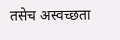तसेच अस्वच्छता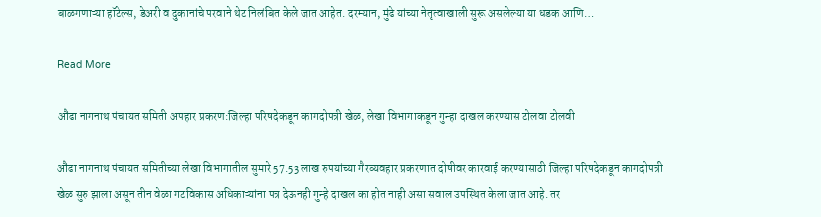बाळगणाऱ्या हॉटेल्स, डेअरी व दुकानांचे परवाने थेट निलंबित केले जात आहेत. दरम्यान, मुंढे यांच्या नेतृत्वाखाली सुरू असलेल्या या धडक आणि…

Read More

औंढा नागनाथ पंचायत समिती अपहार प्रकरण:जिल्हा परिषदेकडून कागदोपत्री खेळ, लेखा विभागाकडून गुन्हा दाखल करण्यास टोलवा टोलवी

औंढा नागनाथ पंचायत समितीच्या लेखा विभागातील सुमारे 57.53 लाख रुपयांच्या गैरव्यवहार प्रकरणात दोषीवर कारवाई करण्यासाठी जिल्हा परिषदेकडून कागदोपत्री खेळ सुरु झाला असून तीन वेळा गटविकास अधिकाऱ्यांना पत्र देऊनही गुन्हे दाखल का होत नाही असा सवाल उपस्थित केला जात आहे. तर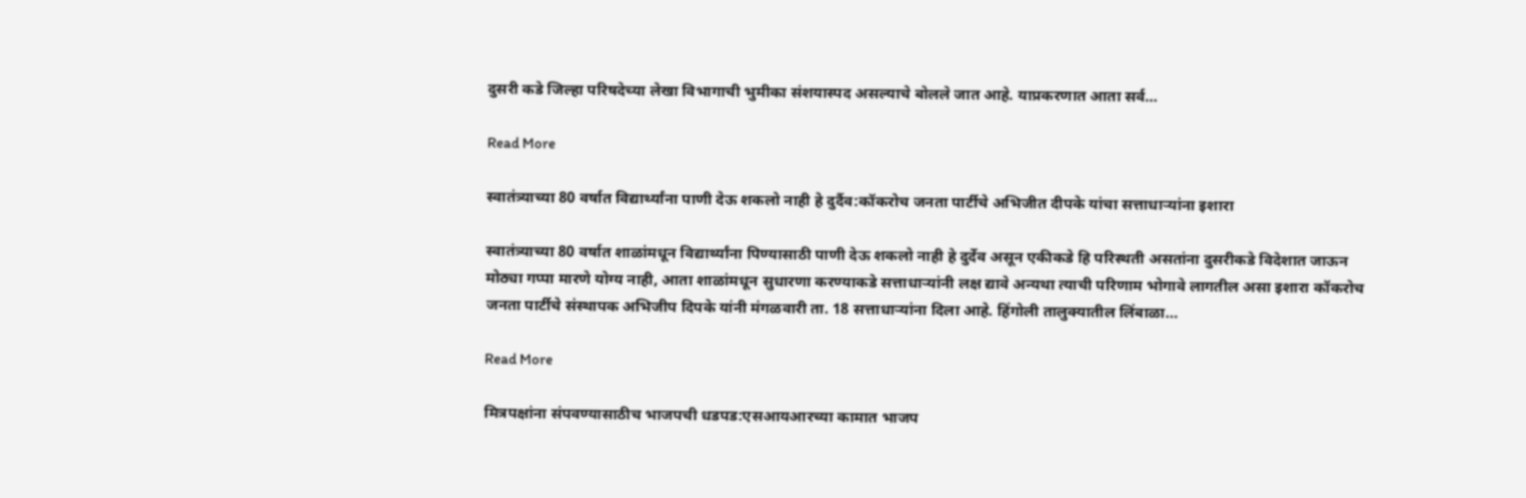दुसरी कडे जिल्हा परिषदेच्या लेखा विभागाची भुमीका संशयास्पद असल्याचे बोलले जात आहे. याप्रकरणात आता सर्व…

Read More

स्वातंत्र्याच्या 80 वर्षात विद्यार्थ्यांना पाणी देऊ शकलो नाही हे दुर्दैव:कॉकरोच जनता पार्टीचे अभिजीत दीपके यांचा सत्ताधाऱ्यांना इशारा

स्वातंत्र्याच्या 80 वर्षात शाळांमधून विद्यार्थ्यांना पिण्यासाठी पाणी देऊ शकलो नाही हे दुर्देव असून एकीकडे हि परिस्थती असतांना दुसरीकडे विदेशात जाऊन मोठ्या गप्पा मारणे योग्य नाही, आता शाळांमधून सुधारणा करण्याकडे सत्ताधाऱ्यांनी लक्ष द्यावे अन्यथा त्याची परिणाम भोगावे लागतील असा इशारा कॉकरोच जनता पार्टीचे संस्थापक अभिजीप दिपके यांनी मंगळवारी ता. 18 सत्ताधाऱ्यांना दिला आहे. हिंगोली तालुक्यातील लिंबाळा…

Read More

मित्रपक्षांना संपवण्यासाठीच भाजपची धडपड:एसआयआरच्या कामात भाजप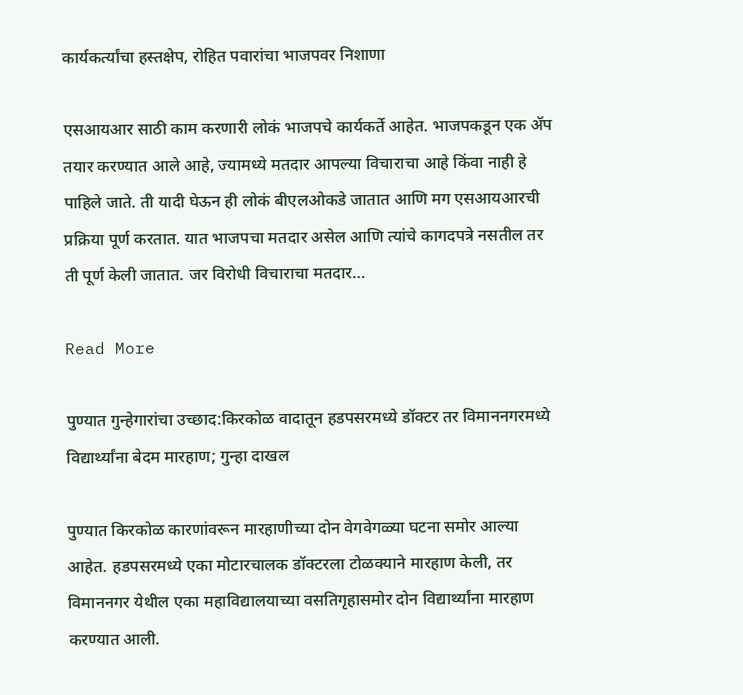कार्यकर्त्यांचा हस्तक्षेप, रोहित पवारांचा भाजपवर निशाणा

एसआयआर साठी काम करणारी लोकं भाजपचे कार्यकर्ते आहेत. भाजपकडून एक ॲप तयार करण्यात आले आहे, ज्यामध्ये मतदार आपल्या विचाराचा आहे किंवा नाही हे पाहिले जाते. ती यादी घेऊन ही लोकं बीएलओकडे जातात आणि मग एसआयआरची प्रक्रिया पूर्ण करतात. यात भाजपचा मतदार असेल आणि त्यांचे कागदपत्रे नसतील तर ती पूर्ण केली जातात. जर विरोधी विचाराचा मतदार…

Read More

पुण्यात गुन्हेगारांचा उच्छाद:किरकोळ वादातून हडपसरमध्ये डॉक्टर तर विमाननगरमध्ये विद्यार्थ्यांना बेदम मारहाण; गुन्हा दाखल

पुण्यात किरकोळ कारणांवरून मारहाणीच्या दोन वेगवेगळ्या घटना समोर आल्या आहेत. हडपसरमध्ये एका मोटारचालक डॉक्टरला टोळक्याने मारहाण केली, तर विमाननगर येथील एका महाविद्यालयाच्या वसतिगृहासमोर दोन विद्यार्थ्यांना मारहाण करण्यात आली.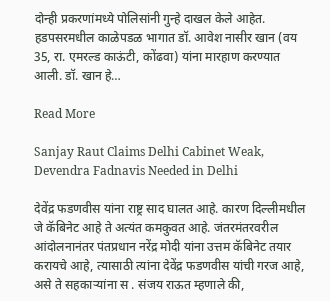दोन्ही प्रकरणांमध्ये पोलिसांनी गुन्हे दाखल केले आहेत. हडपसरमधील काळेपडळ भागात डॉ. आवेश नासीर खान (वय 35, रा. एमरल्ड काऊंटी, कोंढवा) यांना मारहाण करण्यात आली. डॉ. खान हे…

Read More

Sanjay Raut Claims Delhi Cabinet Weak, Devendra Fadnavis Needed in Delhi

देवेंद्र फडणवीस यांना राष्ट्र साद घालत आहे. कारण दिल्लीमधील जे कॅबिनेट आहे ते अत्यंत कमकुवत आहे. जंतरमंतरवरील आंदोलनानंतर पंतप्रधान नरेंद्र मोदी यांना उत्तम कॅबिनेट तयार करायचे आहे, त्यासाठी त्यांना देवेंद्र फडणवीस यांची गरज आहे, असे ते सहकाऱ्यांना स . संजय राऊत म्हणाले की,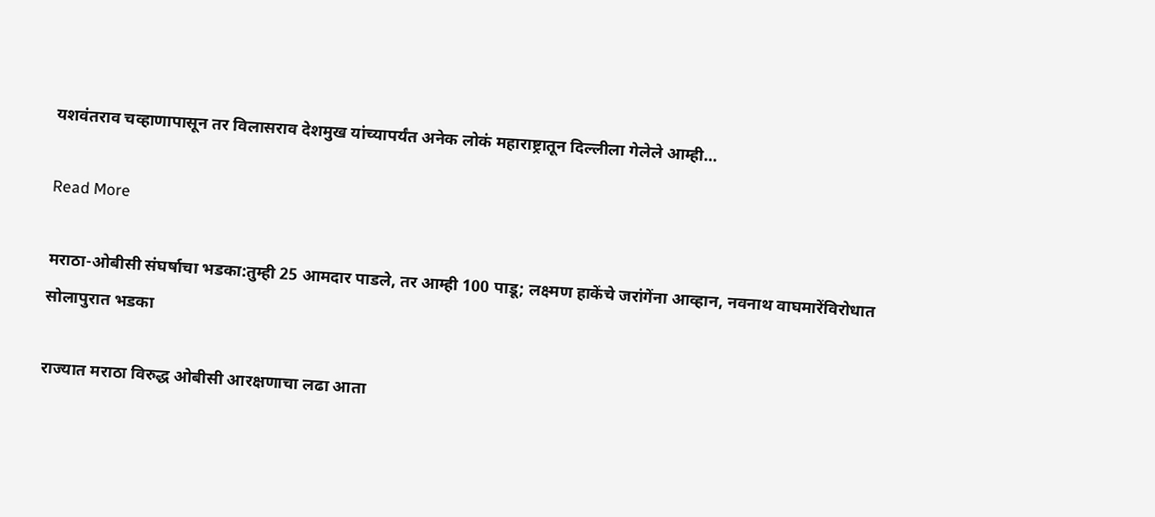यशवंतराव चव्हाणापासून तर विलासराव देशमुख यांच्यापर्यंत अनेक लोकं महाराष्ट्रातून दिल्लीला गेलेले आम्ही…

Read More

मराठा-ओबीसी संघर्षाचा भडका:तुम्ही 25 आमदार पाडले, तर आम्ही 100 पाडू; लक्ष्मण हाकेंचे जरांगेंना आव्हान, नवनाथ वाघमारेंविरोधात सोलापुरात भडका

राज्यात मराठा विरुद्ध ओबीसी आरक्षणाचा लढा आता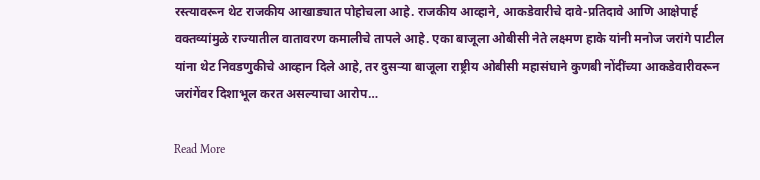रस्त्यावरून थेट राजकीय आखाड्यात पोहोचला आहे. राजकीय आव्हाने, आकडेवारीचे दावे-प्रतिदावे आणि आक्षेपार्ह वक्तव्यांमुळे राज्यातील वातावरण कमालीचे तापले आहे. एका बाजूला ओबीसी नेते लक्ष्मण हाके यांनी मनोज जरांगे पाटील यांना थेट निवडणुकीचे आव्हान दिले आहे, तर दुसऱ्या बाजूला राष्ट्रीय ओबीसी महासंघाने कुणबी नोंदींच्या आकडेवारीवरून जरांगेंवर दिशाभूल करत असल्याचा आरोप…

Read More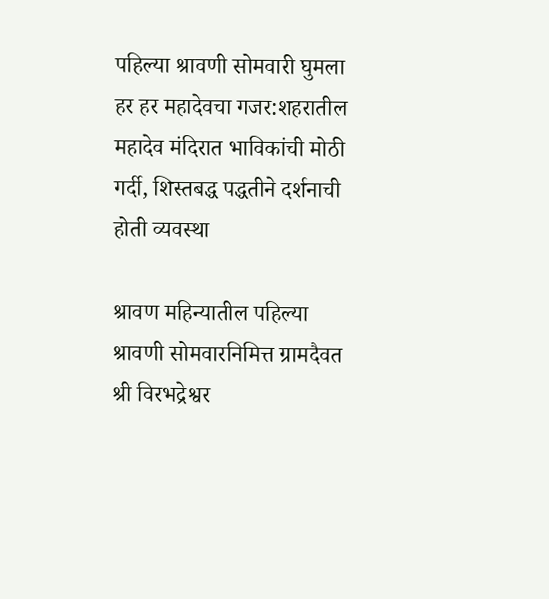पहिल्या श्रावणी सोमवारी घुमला हर हर महादेवचा गजर:शहरातील महादेव मंदिरात भाविकांची मोठी गर्दी, शिस्तबद्ध पद्धतीने दर्शनाची होती व्यवस्था

श्रावण महिन्यातील पहिल्या श्रावणी सोमवारनिमित्त ग्रामदैवत श्री विरभद्रेश्वर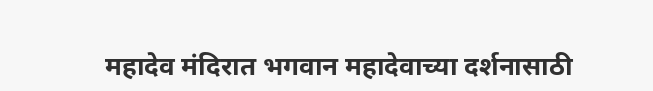महादेव मंदिरात भगवान महादेवाच्या दर्शनासाठी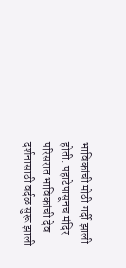भाविकांची मोठी गर्दी झाली होती. पहाटेपासूनच मंदिर परिसरात भाविकांची देव दर्शनासाठी वर्दळ सुरू झाली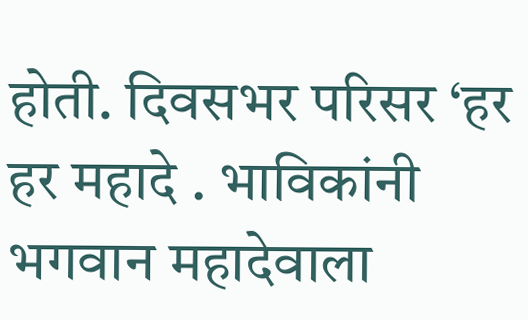होती. दिवसभर परिसर ‘हर हर महादे . भाविकांनी भगवान महादेवाला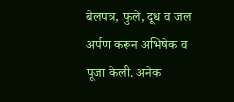बेलपत्र, फुले, दूध व जल अर्पण करून अभिषेक व पूजा केली. अनेक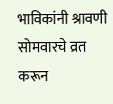भाविकांनी श्रावणी सोमवारचे व्रत करून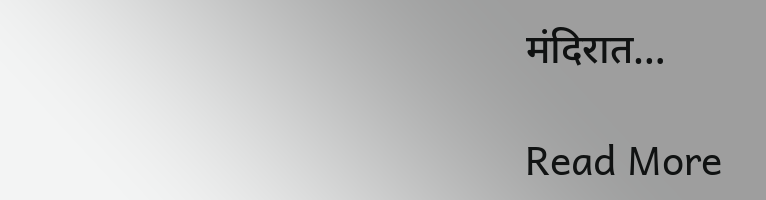मंदिरात…

Read More